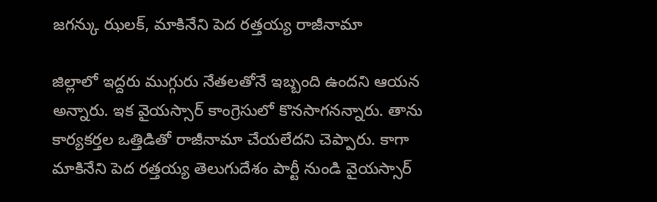జగన్కు ఝలక్, మాకినేని పెద రత్తయ్య రాజీనామా

జిల్లాలో ఇద్దరు ముగ్గురు నేతలతోనే ఇబ్బంది ఉందని ఆయన అన్నారు. ఇక వైయస్సార్ కాంగ్రెసులో కొనసాగనన్నారు. తాను కార్యకర్తల ఒత్తిడితో రాజీనామా చేయలేదని చెప్పారు. కాగా మాకినేని పెద రత్తయ్య తెలుగుదేశం పార్టీ నుండి వైయస్సార్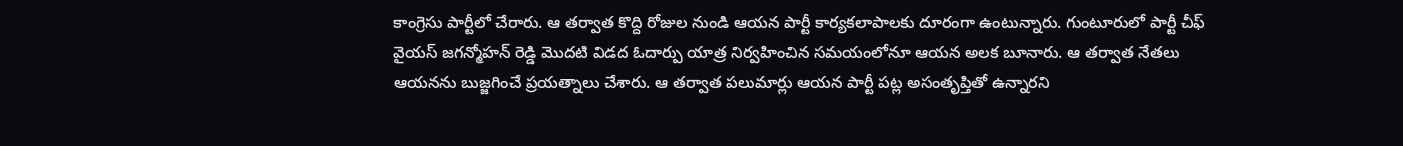కాంగ్రెసు పార్టీలో చేరారు. ఆ తర్వాత కొద్ది రోజుల నుండి ఆయన పార్టీ కార్యకలాపాలకు దూరంగా ఉంటున్నారు. గుంటూరులో పార్టీ చీఫ్ వైయస్ జగన్మోహన్ రెడ్డి మొదటి విడద ఓదార్పు యాత్ర నిర్వహించిన సమయంలోనూ ఆయన అలక బూనారు. ఆ తర్వాత నేతలు ఆయనను బుజ్జగించే ప్రయత్నాలు చేశారు. ఆ తర్వాత పలుమార్లు ఆయన పార్టీ పట్ల అసంతృప్తితో ఉన్నారని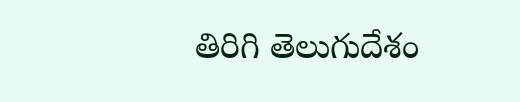తిరిగి తెలుగుదేశం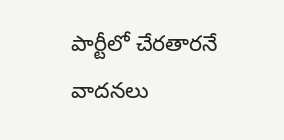పార్టీలో చేరతారనే వాదనలు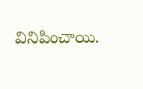వినిపించాయి.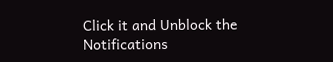Click it and Unblock the Notifications